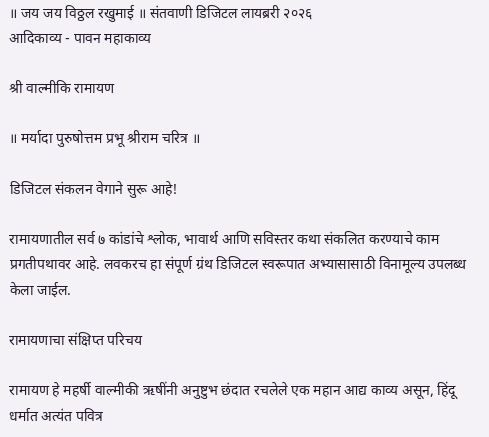॥ जय जय विठ्ठल रखुमाई ॥ संतवाणी डिजिटल लायब्ररी २०२६
आदिकाव्य - पावन महाकाव्य

श्री वाल्मीकि रामायण

॥ मर्यादा पुरुषोत्तम प्रभू श्रीराम चरित्र ॥

डिजिटल संकलन वेगाने सुरू आहे!

रामायणातील सर्व ७ कांडांचे श्लोक, भावार्थ आणि सविस्तर कथा संकलित करण्याचे काम प्रगतीपथावर आहे. लवकरच हा संपूर्ण ग्रंथ डिजिटल स्वरूपात अभ्यासासाठी विनामूल्य उपलब्ध केला जाईल.

रामायणाचा संक्षिप्त परिचय

रामायण हे महर्षी वाल्मीकी ऋषींनी अनुष्टुभ छंदात रचलेले एक महान आद्य काव्य असून, हिंदू धर्मात अत्यंत पवित्र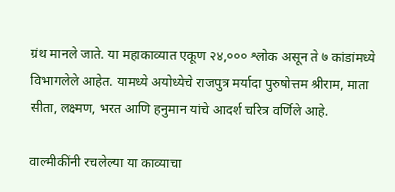ग्रंथ मानले जाते. या महाकाव्यात एकूण २४,००० श्लोक असून ते ७ कांडांमध्ये विभागलेले आहेत. यामध्ये अयोध्येचे राजपुत्र मर्यादा पुरुषोत्तम श्रीराम, माता सीता, लक्ष्मण, भरत आणि हनुमान यांचे आदर्श चरित्र वर्णिले आहे.

वाल्मीकींनी रचलेल्या या काव्याचा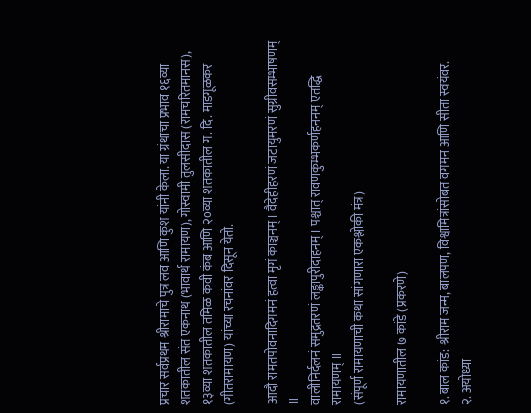प्रचार सर्वप्रथम श्रीरामाचे पुत्र लव आणि कुश यांनी केला. या ग्रंथाचा प्रभाव १६व्या शतकातील संत एकनाथ (भावार्थ रामायण), गोस्वामी तुलसीदास (रामचरितमानस), १३व्या शतकातील तमिळ कवी कंब आणि २०व्या शतकातील ग. दि. माडगूळकर (गीतरामायण) यांच्या रचनांवर दिसून येतो.

आदौ रामतपोवनादिगमनं हत्वा मृगं काञ्चनम्। वैदेहीहरणं जटायुमरणं सुग्रीवसम्भाषणम् ॥
वालीनिर्दलनं समुद्रतरणं लङ्कापुरीदाहनम्‌। पश्चात् रावणकुम्भकर्णहननम् एतद्धि रामायणम् ॥
(संपूर्ण रामायणाची कथा सांगणारा एकश्लोकी मंत्र)

रामायणातील ७ कांडे (प्रकरणे)

१. बाल कांड: श्रीराम जन्म, बालपण, विश्वामित्रांसोबत वगमन आणि सीता स्वयंवर.
२. अयोध्या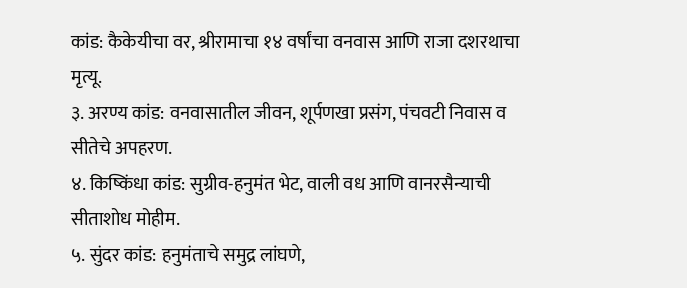कांड: कैकेयीचा वर, श्रीरामाचा १४ वर्षांचा वनवास आणि राजा दशरथाचा मृत्यू.
३. अरण्य कांड: वनवासातील जीवन, शूर्पणखा प्रसंग, पंचवटी निवास व सीतेचे अपहरण.
४. किष्किंधा कांड: सुग्रीव-हनुमंत भेट, वाली वध आणि वानरसैन्याची सीताशोध मोहीम.
५. सुंदर कांड: हनुमंताचे समुद्र लांघणे,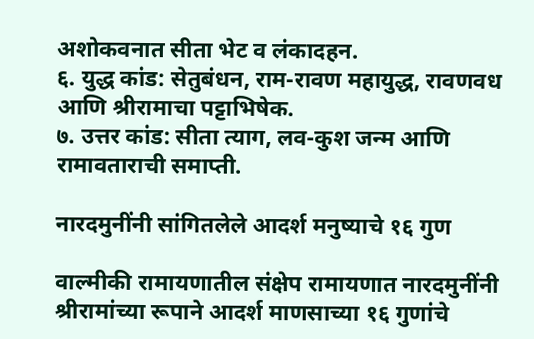अशोकवनात सीता भेट व लंकादहन.
६. युद्ध कांड: सेतुबंधन, राम-रावण महायुद्ध, रावणवध आणि श्रीरामाचा पट्टाभिषेक.
७. उत्तर कांड: सीता त्याग, लव-कुश जन्म आणि रामावताराची समाप्ती.

नारदमुनींनी सांगितलेले आदर्श मनुष्याचे १६ गुण

वाल्मीकी रामायणातील संक्षेप रामायणात नारदमुनींनी श्रीरामांच्या रूपाने आदर्श माणसाच्या १६ गुणांचे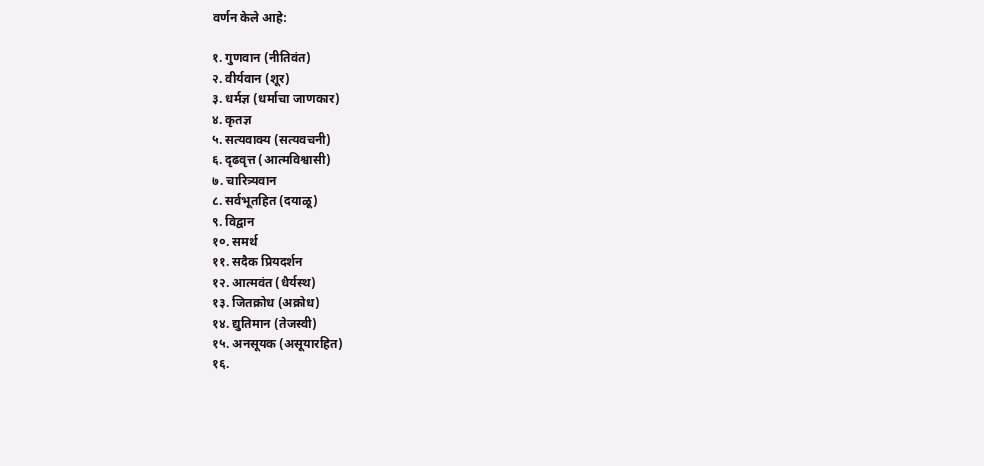वर्णन केले आहे:

१. गुणवान (नीतिवंत)
२. वीर्यवान (शूर)
३. धर्मज्ञ (धर्माचा जाणकार)
४. कृतज्ञ
५. सत्यवाक्य (सत्यवचनी)
६. दृढवृत्त (आत्मविश्वासी)
७. चारित्र्यवान
८. सर्वभूतहित (दयाळू)
९. विद्वान
१०. समर्थ
११. सदैक प्रियदर्शन
१२. आत्मवंत (धैर्यस्थ)
१३. जितक्रोध (अक्रोध)
१४. द्युतिमान (तेजस्वी)
१५. अनसूयक (असूयारहित)
१६.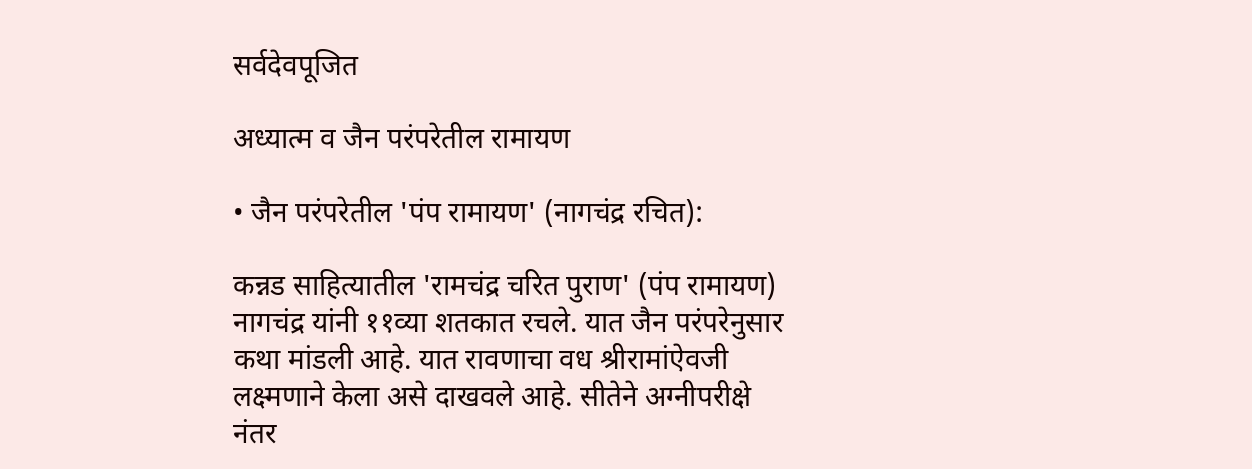सर्वदेवपूजित

अध्यात्म व जैन परंपरेतील रामायण

• जैन परंपरेतील 'पंप रामायण' (नागचंद्र रचित):

कन्नड साहित्यातील 'रामचंद्र चरित पुराण' (पंप रामायण) नागचंद्र यांनी ११व्या शतकात रचले. यात जैन परंपरेनुसार कथा मांडली आहे. यात रावणाचा वध श्रीरामांऐवजी लक्ष्मणाने केला असे दाखवले आहे. सीतेने अग्नीपरीक्षे नंतर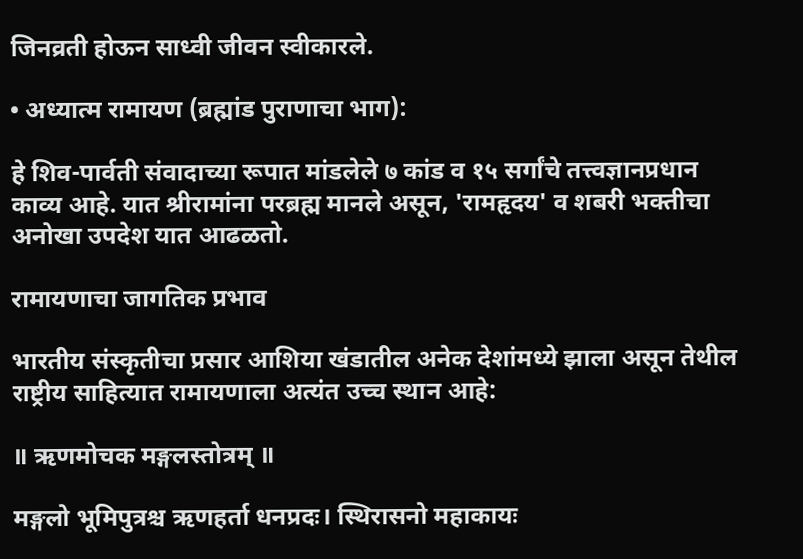जिनव्रती होऊन साध्वी जीवन स्वीकारले.

• अध्यात्म रामायण (ब्रह्मांड पुराणाचा भाग):

हे शिव-पार्वती संवादाच्या रूपात मांडलेले ७ कांड व १५ सर्गांचे तत्त्वज्ञानप्रधान काव्य आहे. यात श्रीरामांना परब्रह्म मानले असून, 'रामहृदय' व शबरी भक्तीचा अनोखा उपदेश यात आढळतो.

रामायणाचा जागतिक प्रभाव

भारतीय संस्कृतीचा प्रसार आशिया खंडातील अनेक देशांमध्ये झाला असून तेथील राष्ट्रीय साहित्यात रामायणाला अत्यंत उच्च स्थान आहे:

॥ ऋणमोचक मङ्गलस्तोत्रम् ॥

मङ्गलो भूमिपुत्रश्च ऋणहर्ता धनप्रदः। स्थिरासनो महाकायः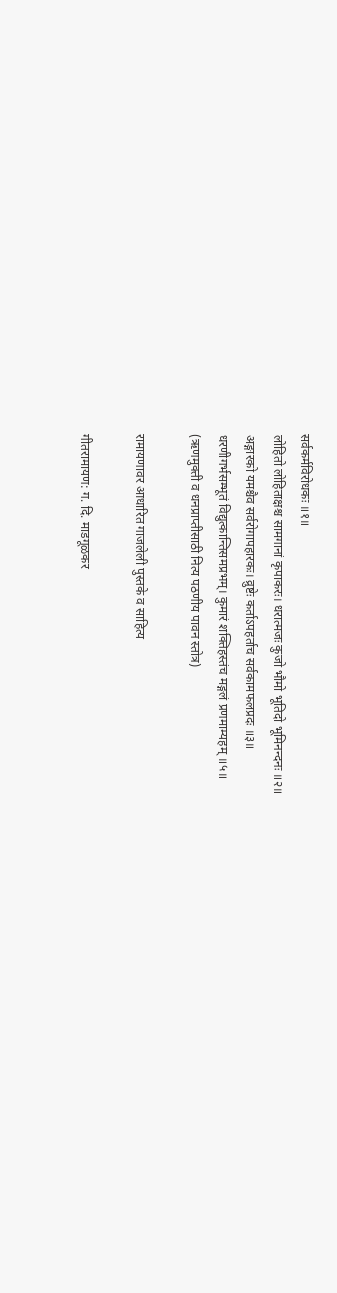सर्वकर्मविरोधकः ॥१॥
लोहितो लोहिताक्षश्च सामगानां कृपाकरः। धरात्मजः कुजो भौमो भूतिदो भूमिनन्दनः ॥२॥
अङ्गारको यमश्चैव सर्वरोगापहारकः। व्रुष्टेः कर्ताऽपहर्ताच सर्वकामफलप्रदः ॥३॥
धरणीगर्भसम्भूतं विद्युत्कान्तिसमप्रभम्। कुमारं शक्तिहस्तंच मङ्गलं प्रणमाम्यहम् ॥५॥
(ऋणमुक्ती व धनप्राप्तीसाठी नित्य पठणीय पावन स्तोत्र)

रामायणावर आधारित गाजलेली पुस्तके व साहित्य

गीतरामायण: ग. दि. माडगूळकर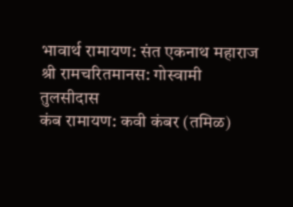भावार्थ रामायण: संत एकनाथ महाराज
श्री रामचरितमानस: गोस्वामी तुलसीदास
कंब रामायण: कवी कंबर (तमिळ)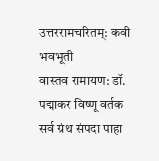उत्तररामचरितम्: कवी भवभूती
वास्तव रामायण: डॉ. पद्माकर विष्णू वर्तक
सर्व ग्रंथ संपदा पाहा